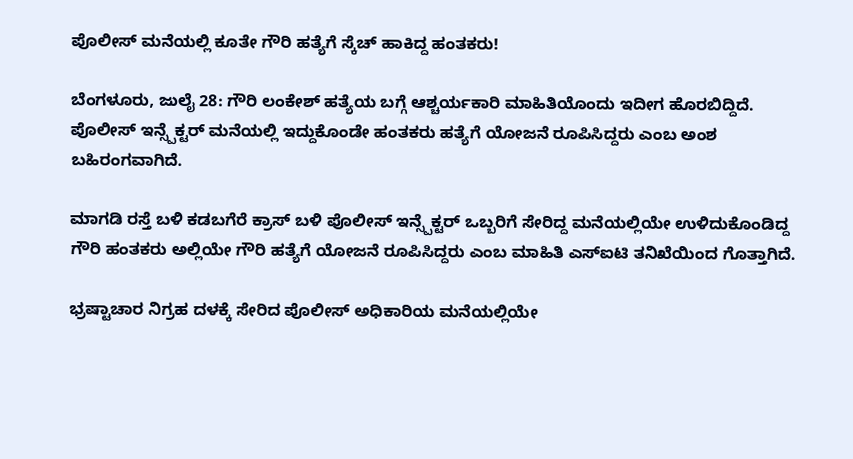ಪೊಲೀಸ್ ಮನೆಯಲ್ಲಿ ಕೂತೇ ಗೌರಿ ಹತ್ಯೆಗೆ ಸ್ಕೆಚ್ ಹಾಕಿದ್ದ ಹಂತಕರು!

ಬೆಂಗಳೂರು, ಜುಲೈ 28: ಗೌರಿ ಲಂಕೇಶ್ ಹತ್ಯೆಯ ಬಗ್ಗೆ ಆಶ್ಚರ್ಯಕಾರಿ ಮಾಹಿತಿಯೊಂದು ಇದೀಗ ಹೊರಬಿದ್ದಿದೆ. ಪೊಲೀಸ್ ಇನ್ಸ್ಪೆಕ್ಟರ್ ಮನೆಯಲ್ಲಿ ಇದ್ದುಕೊಂಡೇ ಹಂತಕರು ಹತ್ಯೆಗೆ ಯೋಜನೆ ರೂಪಿಸಿದ್ದರು ಎಂಬ ಅಂಶ ಬಹಿರಂಗವಾಗಿದೆ.

ಮಾಗಡಿ ರಸ್ತೆ ಬಳಿ ಕಡಬಗೆರೆ ಕ್ರಾಸ್ ಬಳಿ ಪೊಲೀಸ್ ಇನ್ಸ್ಪೆಕ್ಟರ್ ಒಬ್ಬರಿಗೆ ಸೇರಿದ್ದ ಮನೆಯಲ್ಲಿಯೇ ಉಳಿದುಕೊಂಡಿದ್ದ ಗೌರಿ ಹಂತಕರು ಅಲ್ಲಿಯೇ ಗೌರಿ ಹತ್ಯೆಗೆ ಯೋಜನೆ ರೂಪಿಸಿದ್ದರು ಎಂಬ ಮಾಹಿತಿ ಎಸ್‌ಐಟಿ ತನಿಖೆಯಿಂದ ಗೊತ್ತಾಗಿದೆ.

ಭ್ರಷ್ಟಾಚಾರ ನಿಗ್ರಹ ದಳಕ್ಕೆ ಸೇರಿದ ಪೊಲೀಸ್ ಅಧಿಕಾರಿಯ ಮನೆಯಲ್ಲಿಯೇ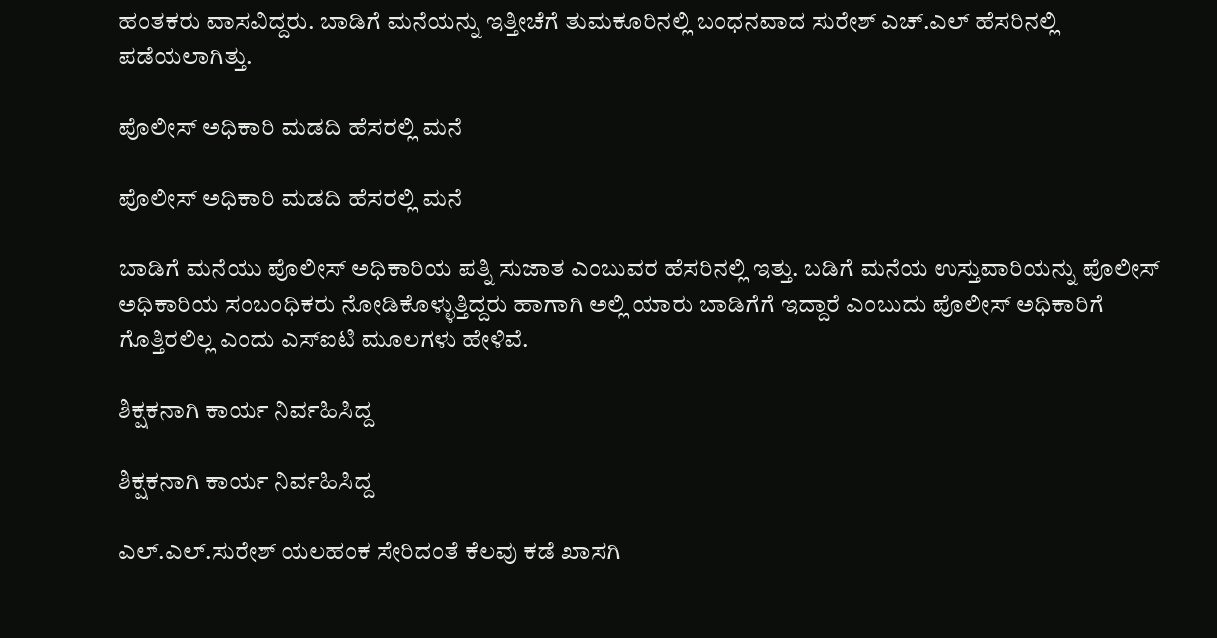ಹಂತಕರು ವಾಸವಿದ್ದರು. ಬಾಡಿಗೆ ಮನೆಯನ್ನು ಇತ್ತೀಚೆಗೆ ತುಮಕೂರಿನಲ್ಲಿ ಬಂಧನವಾದ ಸುರೇಶ್ ಎಚ್.ಎಲ್ ಹೆಸರಿನಲ್ಲಿ ಪಡೆಯಲಾಗಿತ್ತು.

ಪೊಲೀಸ್ ಅಧಿಕಾರಿ ಮಡದಿ ಹೆಸರಲ್ಲಿ ಮನೆ

ಪೊಲೀಸ್ ಅಧಿಕಾರಿ ಮಡದಿ ಹೆಸರಲ್ಲಿ ಮನೆ

ಬಾಡಿಗೆ ಮನೆಯು ಪೊಲೀಸ್ ಅಧಿಕಾರಿಯ ಪತ್ನಿ ಸುಜಾತ ಎಂಬುವರ ಹೆಸರಿನಲ್ಲಿ ಇತ್ತು. ಬಡಿಗೆ ಮನೆಯ ಉಸ್ತುವಾರಿಯನ್ನು ಪೊಲೀಸ್ ಅಧಿಕಾರಿಯ ಸಂಬಂಧಿಕರು ನೋಡಿಕೊಳ್ಳುತ್ತಿದ್ದರು ಹಾಗಾಗಿ ಅಲ್ಲಿ ಯಾರು ಬಾಡಿಗೆಗೆ ಇದ್ದಾರೆ ಎಂಬುದು ಪೊಲೀಸ್ ಅಧಿಕಾರಿಗೆ ಗೊತ್ತಿರಲಿಲ್ಲ ಎಂದು ಎಸ್‌ಐಟಿ ಮೂಲಗಳು ಹೇಳಿವೆ.

ಶಿಕ್ಷಕನಾಗಿ ಕಾರ್ಯ ನಿರ್ವಹಿಸಿದ್ದ

ಶಿಕ್ಷಕನಾಗಿ ಕಾರ್ಯ ನಿರ್ವಹಿಸಿದ್ದ

ಎಲ್‌.ಎಲ್.ಸುರೇಶ್ ಯಲಹಂಕ ಸೇರಿದಂತೆ ಕೆಲವು ಕಡೆ ಖಾಸಗಿ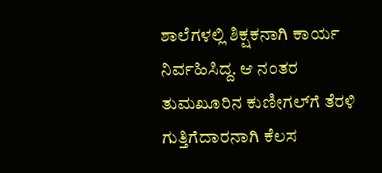ಶಾಲೆಗಳಲ್ಲಿ ಶಿಕ್ಷಕನಾಗಿ ಕಾರ್ಯ ನಿರ್ವಹಿಸಿದ್ದ. ಆ ನಂತರ ತುಮಖೂರಿನ ಕುಣೀಗಲ್‌ಗೆ ತೆರಳಿ ಗುತ್ತಿಗೆದಾರನಾಗಿ ಕೆಲಸ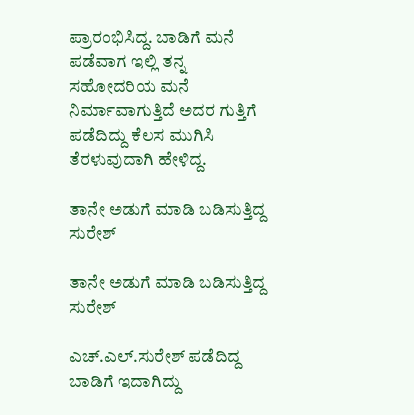ಪ್ರಾರಂಭಿಸಿದ್ದ. ಬಾಡಿಗೆ ಮನೆ ಪಡೆವಾಗ ಇಲ್ಲಿ ತನ್ನ ಸಹೋದರಿಯ ಮನೆ ನಿರ್ಮಾವಾಗುತ್ತಿದೆ ಅದರ ಗುತ್ತಿಗೆ ಪಡೆದಿದ್ದು ಕೆಲಸ ಮುಗಿಸಿ ತೆರಳುವುದಾಗಿ ಹೇಳಿದ್ದ.

ತಾನೇ ಅಡುಗೆ ಮಾಡಿ ಬಡಿಸುತ್ತಿದ್ದ ಸುರೇಶ್

ತಾನೇ ಅಡುಗೆ ಮಾಡಿ ಬಡಿಸುತ್ತಿದ್ದ ಸುರೇಶ್

ಎಚ್‌.ಎಲ್.ಸುರೇಶ್‌ ಪಡೆದಿದ್ದ ಬಾಡಿಗೆ ಇದಾಗಿದ್ದು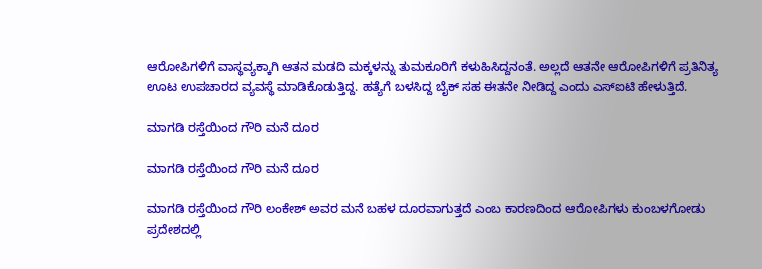ಆರೋಪಿಗಳಿಗೆ ವಾಸ್ಥವ್ಯಕ್ಕಾಗಿ ಆತನ ಮಡದಿ ಮಕ್ಕಳನ್ನು ತುಮಕೂರಿಗೆ ಕಳುಹಿಸಿದ್ದನಂತೆ. ಅಲ್ಲದೆ ಆತನೇ ಆರೋಪಿಗಳಿಗೆ ಪ್ರತಿನಿತ್ಯ ಊಟ ಉಪಚಾರದ ವ್ಯವಸ್ಥೆ ಮಾಡಿಕೊಡುತ್ತಿದ್ದ. ಹತ್ಯೆಗೆ ಬಳಸಿದ್ದ ಬೈಕ್ ಸಹ ಈತನೇ ನೀಡಿದ್ದ ಎಂದು ಎಸ್‌ಐಟಿ ಹೇಳುತ್ತಿದೆ.

ಮಾಗಡಿ ರಸ್ತೆಯಿಂದ ಗೌರಿ ಮನೆ ದೂರ

ಮಾಗಡಿ ರಸ್ತೆಯಿಂದ ಗೌರಿ ಮನೆ ದೂರ

ಮಾಗಡಿ ರಸ್ತೆಯಿಂದ ಗೌರಿ ಲಂಕೇಶ್ ಅವರ ಮನೆ ಬಹಳ ದೂರವಾಗುತ್ತದೆ ಎಂಬ ಕಾರಣದಿಂದ ಆರೋಪಿಗಳು ಕುಂಬಳಗೋಡು ಪ್ರದೇಶದಲ್ಲಿ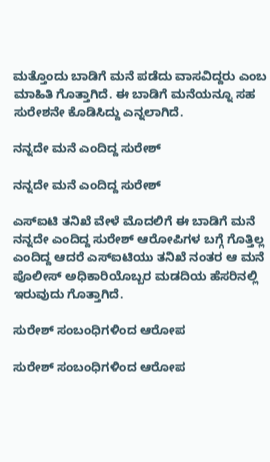ಮತ್ತೊಂದು ಬಾಡಿಗೆ ಮನೆ ಪಡೆದು ವಾಸವಿದ್ದರು ಎಂಬ ಮಾಹಿತಿ ಗೊತ್ತಾಗಿದೆ. ಈ ಬಾಡಿಗೆ ಮನೆಯನ್ನೂ ಸಹ ಸುರೇಶನೇ ಕೊಡಿಸಿದ್ದು ಎನ್ನಲಾಗಿದೆ.

ನನ್ನದೇ ಮನೆ ಎಂದಿದ್ದ ಸುರೇಶ್

ನನ್ನದೇ ಮನೆ ಎಂದಿದ್ದ ಸುರೇಶ್

ಎಸ್‌ಐಟಿ ತನಿಖೆ ವೇಳೆ ಮೊದಲಿಗೆ ಈ ಬಾಡಿಗೆ ಮನೆ ನನ್ನದೇ ಎಂದಿದ್ದ ಸುರೇಶ್ ಆರೋಪಿಗಳ ಬಗ್ಗೆ ಗೊತ್ತಿಲ್ಲ ಎಂದಿದ್ದ ಆದರೆ ಎಸ್‌ಐಟಿಯು ತನಿಖೆ ನಂತರ ಆ ಮನೆ ಪೊಲೀಸ್ ಅಧಿಕಾರಿಯೊಬ್ಬರ ಮಡದಿಯ ಹೆಸರಿನಲ್ಲಿ ಇರುವುದು ಗೊತ್ತಾಗಿದೆ.

ಸುರೇಶ್ ಸಂಬಂಧಿಗಳಿಂದ ಆರೋಪ

ಸುರೇಶ್ ಸಂಬಂಧಿಗಳಿಂದ ಆರೋಪ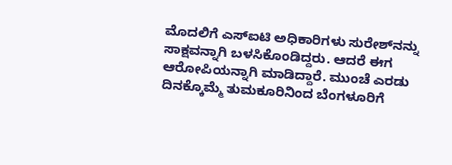ಮೊದಲಿಗೆ ಎಸ್‌ಐಟಿ ಅಧಿಕಾರಿಗಳು ಸುರೇಶ್‌ನನ್ನು ಸಾಕ್ಷವನ್ನಾಗಿ ಬಳಸಿಕೊಂಡಿದ್ದರು. ಆದರೆ ಈಗ ಆರೋಪಿಯನ್ನಾಗಿ ಮಾಡಿದ್ದಾರೆ. ಮುಂಚೆ ಎರಡು ದಿನಕ್ಕೊಮ್ಮೆ ತುಮಕೂರಿನಿಂದ ಬೆಂಗಳೂರಿಗೆ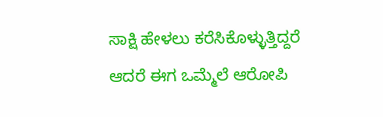ಸಾಕ್ಷಿ ಹೇಳಲು ಕರೆಸಿಕೊಳ್ಳುತ್ತಿದ್ದರೆ ಆದರೆ ಈಗ ಒಮ್ಮೆಲೆ ಆರೋಪಿ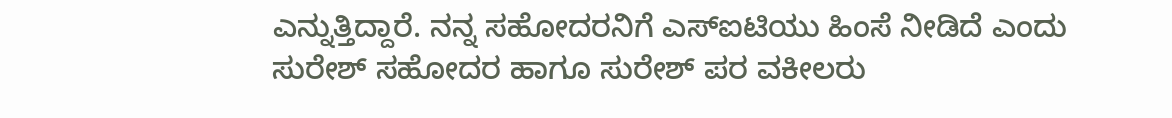ಎನ್ನುತ್ತಿದ್ದಾರೆ. ನನ್ನ ಸಹೋದರನಿಗೆ ಎಸ್‌ಐಟಿಯು ಹಿಂಸೆ ನೀಡಿದೆ ಎಂದು ಸುರೇಶ್ ಸಹೋದರ ಹಾಗೂ ಸುರೇಶ್ ಪರ ವಕೀಲರು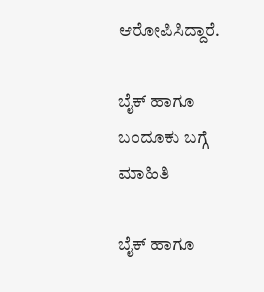ಆರೋಪಿಸಿದ್ದಾರೆ.

ಬೈಕ್ ಹಾಗೂ ಬಂದೂಕು ಬಗ್ಗೆ ಮಾಹಿತಿ

ಬೈಕ್ ಹಾಗೂ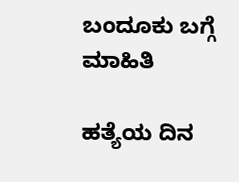ಬಂದೂಕು ಬಗ್ಗೆ ಮಾಹಿತಿ

ಹತ್ಯೆಯ ದಿನ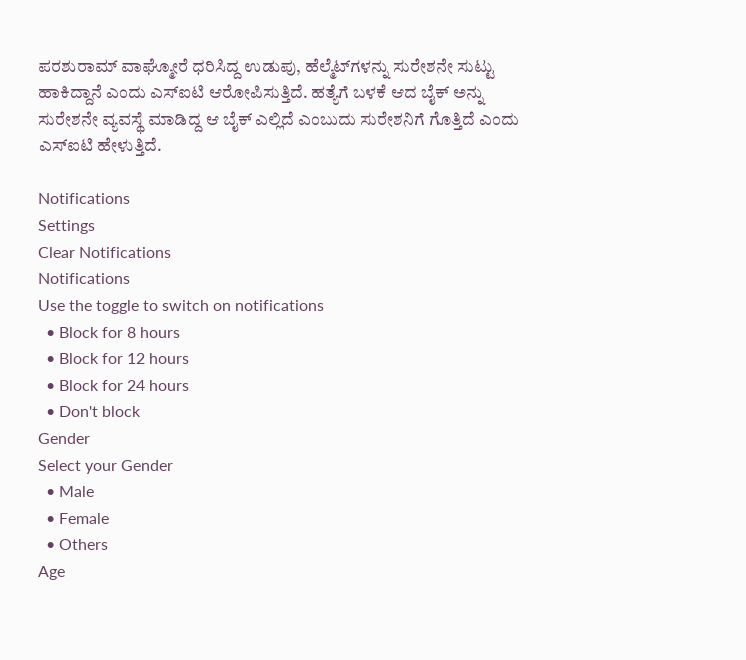ಪರಶುರಾಮ್ ವಾಘ್ಮೋರೆ ಧರಿಸಿದ್ದ ಉಡುಪು, ಹೆಲ್ಮೆಟ್‌ಗಳನ್ನು ಸುರೇಶನೇ ಸುಟ್ಟು ಹಾಕಿದ್ದಾನೆ ಎಂದು ಎಸ್‌ಐಟಿ ಆರೋಪಿಸುತ್ತಿದೆ. ಹತ್ಯೆಗೆ ಬಳಕೆ ಆದ ಬೈಕ್ ಅನ್ನು ಸುರೇಶನೇ ವ್ಯವಸ್ಥೆ ಮಾಡಿದ್ದ ಆ ಬೈಕ್ ಎಲ್ಲಿದೆ ಎಂಬುದು ಸುರೇಶನಿಗೆ ಗೊತ್ತಿದೆ ಎಂದು ಎಸ್‌ಐಟಿ ಹೇಳುತ್ತಿದೆ.

Notifications
Settings
Clear Notifications
Notifications
Use the toggle to switch on notifications
  • Block for 8 hours
  • Block for 12 hours
  • Block for 24 hours
  • Don't block
Gender
Select your Gender
  • Male
  • Female
  • Others
Age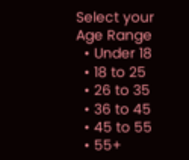Select your Age Range
  • Under 18
  • 18 to 25
  • 26 to 35
  • 36 to 45
  • 45 to 55
  • 55+